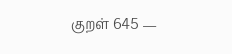குறள் 645 —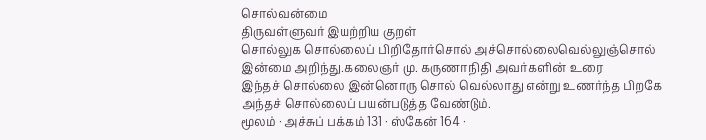சொல்வன்மை
திருவள்ளுவர் இயற்றிய குறள்
சொல்லுக சொல்லைப் பிறிதோர்சொல் அச்சொல்லைவெல்லுஞ்சொல் இன்மை அறிந்து.கலைஞர் மு. கருணாநிதி அவர்களின் உரை
இந்தச் சொல்லை இன்னொரு சொல் வெல்லாது என்று உணர்ந்த பிறகே அந்தச் சொல்லைப் பயன்படுத்த வேண்டும்.
மூலம் · அச்சுப் பக்கம் 131 · ஸ்கேன் 164 ·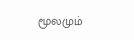மூலமும்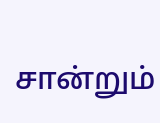சான்றும்